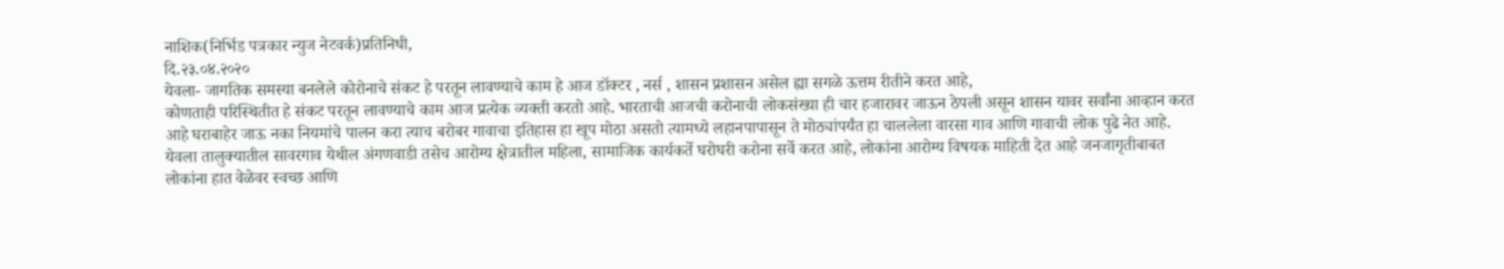नाशिक(निर्भिड पत्रकार न्युज नेटवर्क)प्रतिनिधी,
दि.२३.०४.२०२०
येवला- जागतिक समस्या बनलेले कोरोनाचे संकट हे परतून लावण्याचे काम हे आज डॉक्टर , नर्स , शासन प्रशासन असेल ह्या सगळे ऊत्तम रीतीने करत आहे,
कोणताही परिस्थितीत हे संकट परतून लावण्याचे काम आज प्रत्येक व्यक्ती करतो आहे. भारताची आजची करोनाची लोकसंख्या ही चार हजारावर जाऊन ठेपली असून शासन यावर सर्वांना आव्हान करत आहे घराबाहेर जाऊ नका नियमांचे पालन करा त्याच बरोबर गावाचा इतिहास हा खूप मोठा असतो त्यामध्ये लहानपापासून ते मोठ्यांपर्यंत हा चाललेला वारसा गाव आणि गावाची लोक पुढे नेत आहे. येवला तालुक्यातील सावरगाव येथील अंगणवाडी तसेच आरोग्य क्षेत्रातील महिला, सामाजिक कार्यकर्ते घरोघरी करोना सर्वे करत आहे, लोकांना आरोग्य विषयक माहिती देत आहे जनजागृतीबाबत लोकांना हात वेळेवर स्वच्छ आणि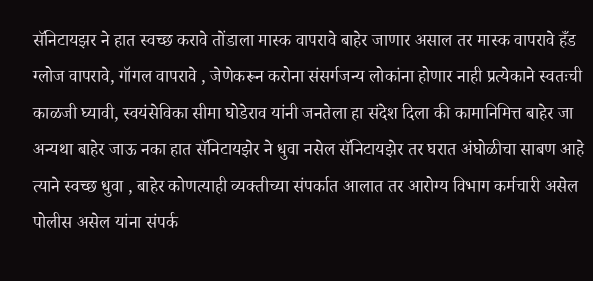सॅनिटायझर ने हात स्वच्छ करावे तोंडाला मास्क वापरावे बाहेर जाणार असाल तर मास्क वापरावे हँड ग्लोज वापरावे, गॉगल वापरावे , जेणेकरून करोना संसर्गजन्य लोकांना होणार नाही प्रत्येकाने स्वतःची काळजी घ्यावी, स्वयंसेविका सीमा घोडेराव यांनी जनतेला हा संदेश दिला की कामानिमित्त बाहेर जा अन्यथा बाहेर जाऊ नका हात सॅनिटायझेर ने धुवा नसेल सॅनिटायझेर तर घरात अंघोळीचा साबण आहे त्याने स्वच्छ धुवा , बाहेर कोणत्याही व्यक्तीच्या संपर्कात आलात तर आरोग्य विभाग कर्मचारी असेल पोलीस असेल यांना संपर्क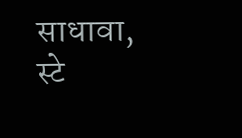साधावा, स्टे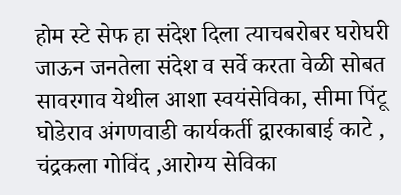होम स्टे सेफ हा संदेश दिला त्याचबरोबर घरोघरी जाऊन जनतेला संदेश व सर्वे करता वेळी सोबत सावरगाव येथील आशा स्वयंसेविका, सीमा पिंटू घोडेराव अंगणवाडी कार्यकर्ती द्वारकाबाई काटे , चंद्रकला गोविंद ,आरोग्य सेविका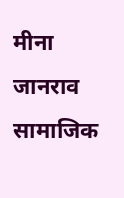मीना जानराव सामाजिक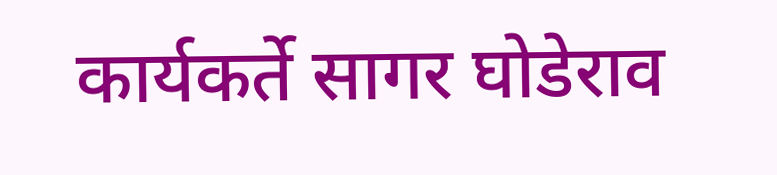कार्यकर्ते सागर घोडेराव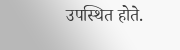उपस्थित होते.